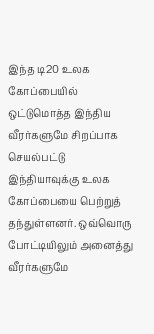இந்த டி20 உலக கோப்பையில் ஒட்டுமொத்த இந்திய வீரர்களுமே சிறப்பாக செயல்பட்டு இந்தியாவுக்கு உலக கோப்பையை பெற்றுத் தந்துள்ளனர். ஒவ்வொரு போட்டியிலும் அனைத்து வீரர்களுமே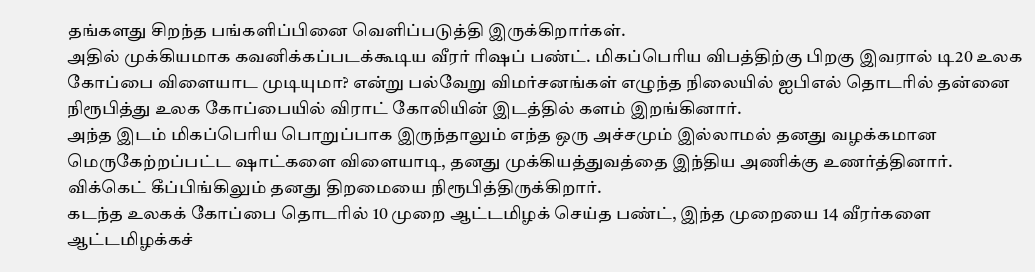தங்களது சிறந்த பங்களிப்பினை வெளிப்படுத்தி இருக்கிறார்கள்.
அதில் முக்கியமாக கவனிக்கப்படக்கூடிய வீரர் ரிஷப் பண்ட். மிகப்பெரிய விபத்திற்கு பிறகு இவரால் டி20 உலக கோப்பை விளையாட முடியுமா? என்று பல்வேறு விமர்சனங்கள் எழுந்த நிலையில் ஐபிஎல் தொடரில் தன்னை நிரூபித்து உலக கோப்பையில் விராட் கோலியின் இடத்தில் களம் இறங்கினார்.
அந்த இடம் மிகப்பெரிய பொறுப்பாக இருந்தாலும் எந்த ஒரு அச்சமும் இல்லாமல் தனது வழக்கமான மெருகேற்றப்பட்ட ஷாட்களை விளையாடி, தனது முக்கியத்துவத்தை இந்திய அணிக்கு உணர்த்தினார். விக்கெட் கீப்பிங்கிலும் தனது திறமையை நிரூபித்திருக்கிறார்.
கடந்த உலகக் கோப்பை தொடரில் 10 முறை ஆட்டமிழக் செய்த பண்ட், இந்த முறையை 14 வீரர்களை ஆட்டமிழக்கச்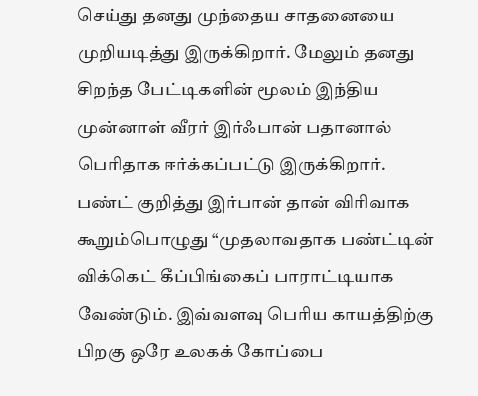செய்து தனது முந்தைய சாதனையை முறியடித்து இருக்கிறார். மேலும் தனது சிறந்த பேட்டிகளின் மூலம் இந்திய முன்னாள் வீரர் இர்ஃபான் பதானால் பெரிதாக ஈர்க்கப்பட்டு இருக்கிறார்.
பண்ட் குறித்து இர்பான் தான் விரிவாக கூறும்பொழுது “முதலாவதாக பண்ட்டின் விக்கெட் கீப்பிங்கைப் பாராட்டியாக வேண்டும். இவ்வளவு பெரிய காயத்திற்கு பிறகு ஒரே உலகக் கோப்பை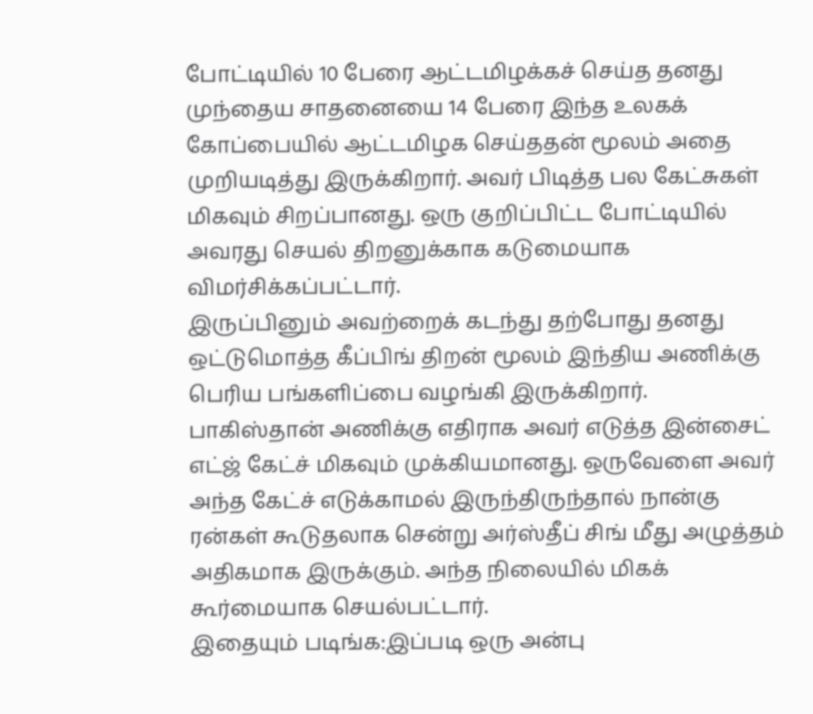போட்டியில் 10 பேரை ஆட்டமிழக்கச் செய்த தனது முந்தைய சாதனையை 14 பேரை இந்த உலகக் கோப்பையில் ஆட்டமிழக செய்ததன் மூலம் அதை முறியடித்து இருக்கிறார். அவர் பிடித்த பல கேட்சுகள் மிகவும் சிறப்பானது. ஒரு குறிப்பிட்ட போட்டியில் அவரது செயல் திறனுக்காக கடுமையாக விமர்சிக்கப்பட்டார்.
இருப்பினும் அவற்றைக் கடந்து தற்போது தனது ஒட்டுமொத்த கீப்பிங் திறன் மூலம் இந்திய அணிக்கு பெரிய பங்களிப்பை வழங்கி இருக்கிறார். பாகிஸ்தான் அணிக்கு எதிராக அவர் எடுத்த இன்சைட் எட்ஜ் கேட்ச் மிகவும் முக்கியமானது. ஒருவேளை அவர் அந்த கேட்ச் எடுக்காமல் இருந்திருந்தால் நான்கு ரன்கள் கூடுதலாக சென்று அர்ஸ்தீப் சிங் மீது அழுத்தம் அதிகமாக இருக்கும். அந்த நிலையில் மிகக் கூர்மையாக செயல்பட்டார்.
இதையும் படிங்க:இப்படி ஒரு அன்பு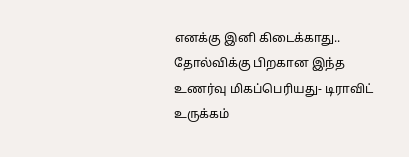எனக்கு இனி கிடைக்காது.. தோல்விக்கு பிறகான இந்த உணர்வு மிகப்பெரியது- டிராவிட் உருக்கம்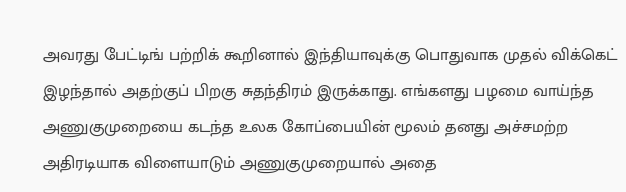அவரது பேட்டிங் பற்றிக் கூறினால் இந்தியாவுக்கு பொதுவாக முதல் விக்கெட் இழந்தால் அதற்குப் பிறகு சுதந்திரம் இருக்காது. எங்களது பழமை வாய்ந்த அணுகுமுறையை கடந்த உலக கோப்பையின் மூலம் தனது அச்சமற்ற அதிரடியாக விளையாடும் அணுகுமுறையால் அதை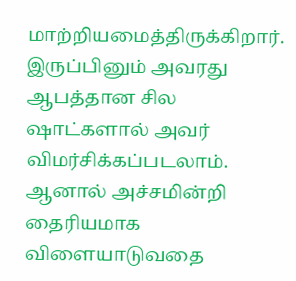மாற்றியமைத்திருக்கிறார். இருப்பினும் அவரது ஆபத்தான சில ஷாட்களால் அவர் விமர்சிக்கப்படலாம். ஆனால் அச்சமின்றி தைரியமாக விளையாடுவதை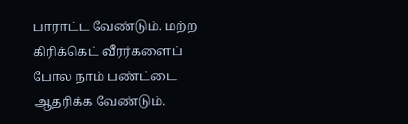பாராட்ட வேண்டும். மற்ற கிரிக்கெட் வீரர்களைப் போல நாம் பண்ட்டை ஆதரிக்க வேண்டும்.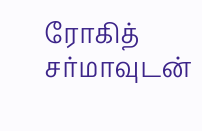ரோகித் சர்மாவுடன்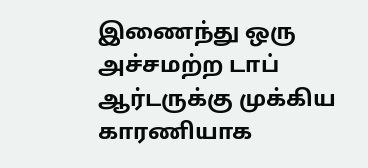இணைந்து ஒரு அச்சமற்ற டாப் ஆர்டருக்கு முக்கிய காரணியாக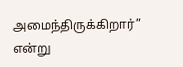அமைந்திருக்கிறார்” என்று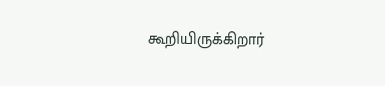கூறியிருக்கிறார்